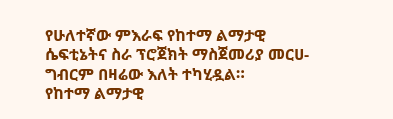የሁለተኛው ምእራፍ የከተማ ልማታዊ ሴፍቲኔትና ስራ ፕሮጀክት ማስጀመሪያ መርሀ-ግብርም በዛሬው እለት ተካሂዷል።
የከተማ ልማታዊ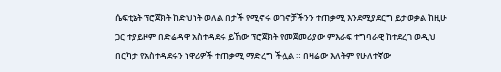ሴፍቲኔት ፕሮጀክት ከድህነት ወለል በታች የሚኖሩ ወገኖቻችንን ተጠቃሚ እንደሚያደርግ ይታወቃል ከዚሁ ጋር ተያይዞም በድሬዳዋ አስተዳደሩ ይኸው ፕሮጀክት የመጀመሪያው ምእራፍ ተግባራዊ ከተደረገ ወዲህ በርካታ የአስተዳደሩን ነዋሪዎች ተጠቃሚ ማድረግ ችሏል ። በዛሬው እለትም የሁለተኛው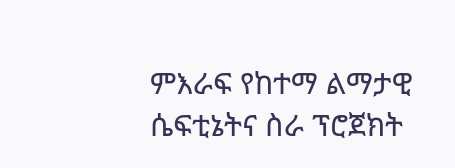ምእራፍ የከተማ ልማታዊ ሴፍቲኔትና ስራ ፕሮጀክት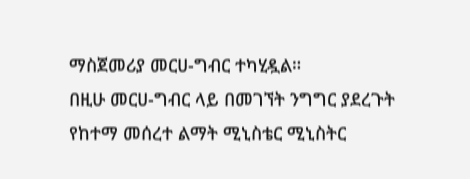ማስጀመሪያ መርሀ-ግብር ተካሂዷል።
በዚሁ መርሀ-ግብር ላይ በመገኘት ንግግር ያደረጉት የከተማ መሰረተ ልማት ሚኒስቴር ሚኒስትር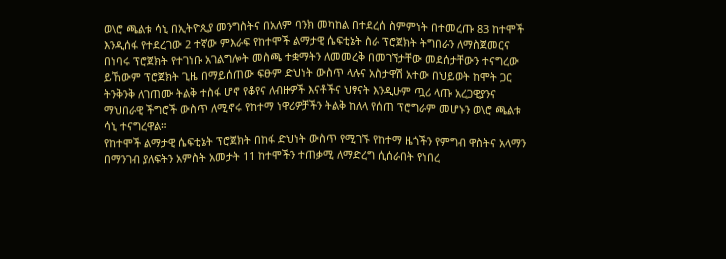ወ\ሮ ጫልቱ ሳኒ በኢትዮጲያ መንግስትና በአለም ባንክ መካከል በተደረሰ ስምምነት በተመረጡ 83 ከተሞች እንዲሰፋ የተደረገው 2 ተኛው ምእራፍ የከተሞች ልማታዊ ሴፍቲኔት ስራ ፕሮጀክት ትግበራን ለማስጀመርና በነባሩ ፕሮጀክት የተገነቡ አገልግሎት መስጫ ተቋማትን ለመመረቅ በመገኘታቸው መደሰታቸውን ተናግረው ይኸውም ፕሮጀክት ጊዜ በማይሰጠው ፍፁም ድህነት ውስጥ ላሉና አስታዋሽ አተው በህይወት ከሞት ጋር ትንቅንቅ ለገጠሙ ትልቅ ተስፋ ሆኖ የቆየና ለብዙዎች እናቶችና ህፃናት እንዲሁም ጧሪ ላጡ አረጋዊያንና ማህበራዊ ችግሮች ውስጥ ለሚኖሩ የከተማ ነዋሪዎቻችን ትልቅ ከለላ የሰጠ ፕሮግራም መሆኑን ወ\ሮ ጫልቱ ሳኒ ተናግረዋል።
የከተሞች ልማታዊ ሴፍቲኔት ፕሮጀክት በከፋ ድህነት ውስጥ የሚገኙ የከተማ ዜጎችን የምግብ ዋስትና አላማን በማንገብ ያለፍትን አምስት አመታት 11 ከተሞችን ተጠቃሚ ለማድረግ ሲሰራበት የነበረ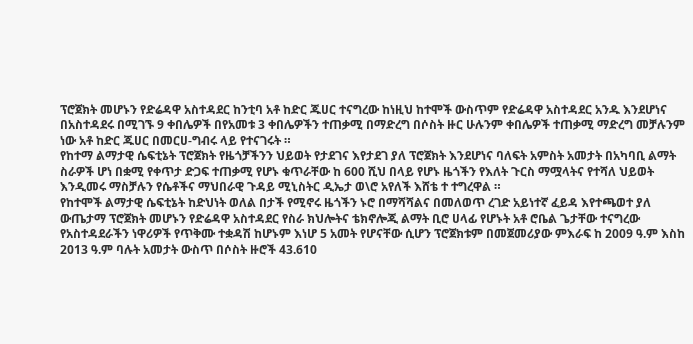ፕሮጀክት መሆኑን የድሬዳዋ አስተዳደር ከንቲባ አቶ ከድር ጁሀር ተናግረው ከነዚህ ከተሞች ውስጥም የድሬዳዋ አስተዳደር አንዱ እንደሆነና በአስተዳደሩ በሚገኙ 9 ቀበሌዎች በየአመቱ 3 ቀበሌዎችን ተጠቃሚ በማድረግ በሶስት ዙር ሁሉንም ቀበሌዎች ተጠቃሚ ማድረግ መቻሉንም ነው አቶ ከድር ጁሀር በመርሀ-ግብሩ ላይ የተናገሩት ።
የከተማ ልማታዊ ሴፍቲኔት ፕሮጀክት የዜጎቻችንን ህይወት የታደገና እየታደገ ያለ ፕሮጀክት እንደሆነና ባለፍት አምስት አመታት በአካባቢ ልማት ስራዎች ሆነ በቋሚ የቀጥታ ድጋፍ ተጠቃሚ የሆኑ ቁጥራቸው ከ 600 ሺህ በላይ የሆኑ ዜጎችን የእለት ጉርስ ማሟላትና የተሻለ ህይወት እንዲመሩ ማስቻሉን የሴቶችና ማህበራዊ ጉዳይ ሚኒስትር ዲኤታ ወ\ሮ አየለች እሸቴ ተ ተግረዋል ።
የከተሞች ልማታዊ ሴፍቲኔት ከድህነት ወለል በታች የሚኖሩ ዜጎችን ኑሮ በማሻሻልና በመለወጥ ረገድ አይነተኛ ፈይዳ እየተጫወተ ያለ ውጤታማ ፕሮጀክት መሆኑን የድሬዳዋ አስተዳደር የስራ ክህሎትና ቴክኖሎጂ ልማት ቢሮ ሀላፊ የሆኑት አቶ ሮቤል ጌታቸው ተናግረው የአስተዳደራችን ነዋሪዎች የጥቅሙ ተቋዳሽ ከሆኑም እነሆ 5 አመት የሆናቸው ሲሆን ፕሮጀክቱም በመጀመሪያው ምእራፍ ከ 2009 ዓ.ም እስከ 2013 ዓ.ም ባሉት አመታት ውስጥ በሶስት ዙሮች 43.610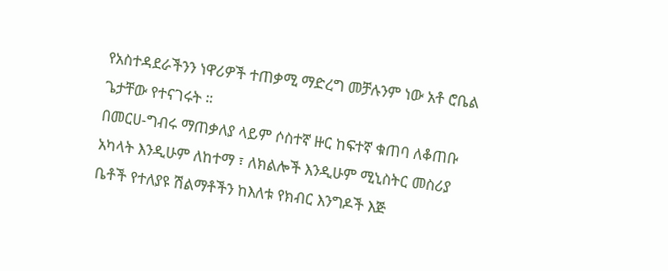የአስተዳደራችንን ነዋሪዎች ተጠቃሚ ማድረግ መቻሉንም ነው አቶ ሮቤል ጌታቸው የተናገሩት ።
በመርሀ-ግብሩ ማጠቃለያ ላይም ሶስተኛ ዙር ከፍተኛ ቁጠባ ለቆጠቡ አካላት እንዲሁም ለከተማ ፣ ለክልሎች እንዲሁም ሚኒስትር መስሪያ ቤቶች የተለያዩ ሽልማቶችን ከእለቱ የክብር እንግዶች እጅ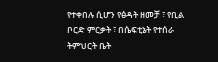የተቀበሉ ሲሆን የፅዳት ዘመቻ ፣ የቢል ቦርድ ምርቃት ፣ በሴፍቲኔት የተሰራ ትምህርት ቤት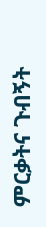ምርቃትና ጉብኝት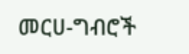መርሀ-ግብሮች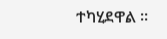ተካሂደዋል ።